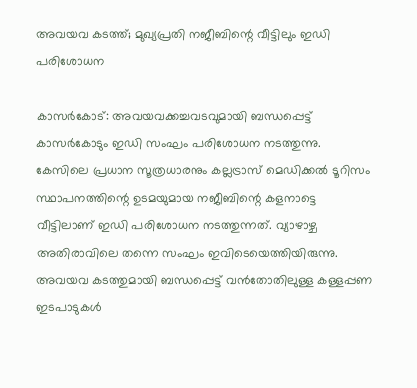അവയവ കടത്ത്; മുഖ്യപ്രതി നജീബിന്റെ വീട്ടിലും ഇഡി പരിശോധന

കാസര്‍കോട്: അവയവക്കച്ചവടവുമായി ബന്ധപ്പെട്ട് കാസര്‍കോടും ഇഡി സംഘം പരിശോധന നടത്തുന്നു.
കേസിലെ പ്രധാന സൂത്രധാരനും കല്ലട്രാസ് മെഡിക്കല്‍ ടൂറിസം സ്ഥാപനത്തിന്റെ ഉടമയുമായ നജീബിന്റെ കളനാട്ടെ വീട്ടിലാണ് ഇഡി പരിശോധന നടത്തുന്നത്. വ്യാഴാഴ്ച അതിരാവിലെ തന്നെ സംഘം ഇവിടെയെത്തിയിരുന്നു. അവയവ കടത്തുമായി ബന്ധപ്പെട്ട് വന്‍തോതിലുള്ള കള്ളപ്പണ ഇടപാടുകള്‍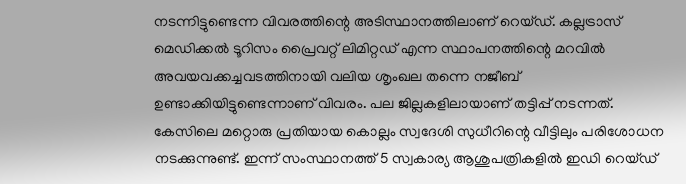നടന്നിട്ടുണ്ടെന്ന വിവരത്തിന്റെ അടിസ്ഥാനത്തിലാണ് റെയ്ഡ്. കല്ലട്രാസ് മെഡിക്കല്‍ ടൂറിസം പ്രൈവറ്റ് ലിമിറ്റഡ് എന്ന സ്ഥാപനത്തിന്റെ മറവില്‍ അവയവക്കച്ചവടത്തിനായി വലിയ ശൃംഖല തന്നെ നജീബ് ഉണ്ടാക്കിയിട്ടുണ്ടെന്നാണ് വിവരം. പല ജില്ലകളിലായാണ് തട്ടിപ്പ് നടന്നത്. കേസിലെ മറ്റൊരു പ്രതിയായ കൊല്ലം സ്വദേശി സുധീറിന്റെ വീട്ടിലും പരിശോധന നടക്കുന്നുണ്ട്. ഇന്ന് സംസ്ഥാനത്ത് 5 സ്വകാര്യ ആശുപത്രികളില്‍ ഇഡി റെയ്ഡ്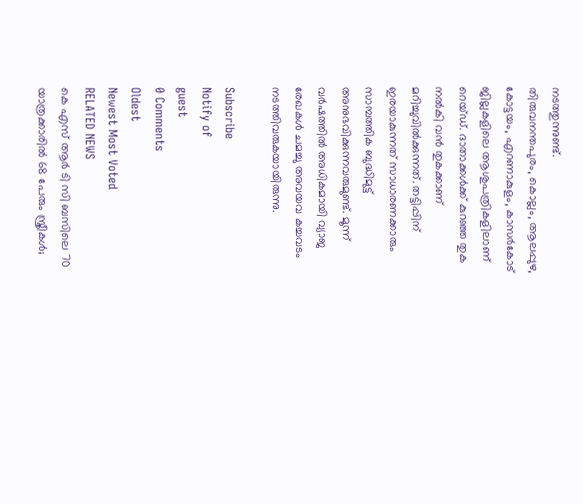നടത്തുന്നുണ്ട്.
തിരുവനന്തപുരം, കൊല്ലം, ആലപ്പുഴ, കോട്ടയം, എറണാകുളം, കാസര്‍കോട് ജില്ലകളിലെ ആശുപത്രികളിലാണ് റെയ്ഡ്. ദാതാക്കള്‍ക്ക് കുറഞ്ഞ തുക നല്‍കി വന്‍ തുകക്കാണ് മറിച്ചുവില്‍ക്കുന്നത്. തട്ടിപ്പിന് ഇരയാകുന്നത് സാധാരണക്കാരും സാമ്പത്തിക ബുദ്ധിമുട്ട് അനുഭവിക്കുന്നവരുമുണ്ട്. മൂന്ന് വര്‍ഷത്തില്‍ അധികമായി വ്യാജ രേഖകള്‍ ചമച്ചു അവയവ കച്ചവടം നടത്തിവരുകയായിരുന്നു.

Subscribe
Notify of
guest
0 Comments
Oldest
Newest Most Voted
RELATED NEWS
കെ എസ് ആര്‍ ടി സി ബസിലെ 70 യാത്രക്കാരില്‍ 68 പേരും സ്ത്രീകള്‍;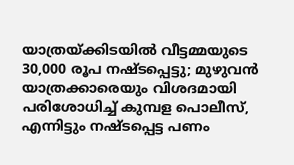യാത്രയ്ക്കിടയില്‍ വീട്ടമ്മയുടെ 30,000 രൂപ നഷ്ടപ്പെട്ടു; മുഴുവന്‍ യാത്രക്കാരെയും വിശദമായി പരിശോധിച്ച് കുമ്പള പൊലീസ്, എന്നിട്ടും നഷ്ടപ്പെട്ട പണം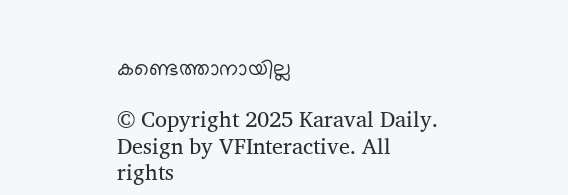കണ്ടെത്താനായില്ല

© Copyright 2025 Karaval Daily. Design by VFInteractive. All rights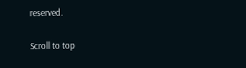reserved.

Scroll to top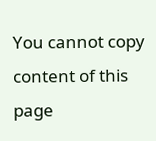You cannot copy content of this page